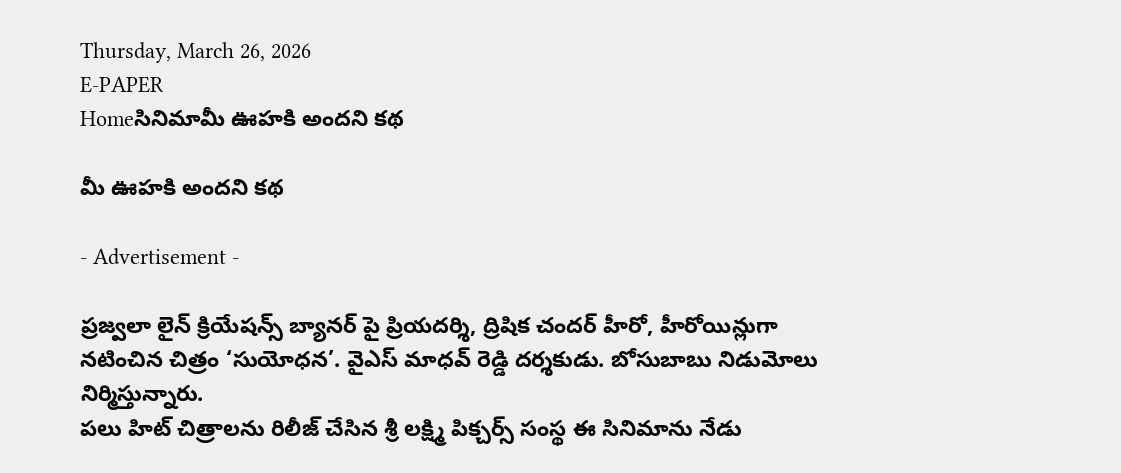Thursday, March 26, 2026
E-PAPER
Homeసినిమామీ ఊహకి అందని కథ

మీ ఊహకి అందని కథ

- Advertisement -

ప్రజ్వలా లైన్‌ క్రియేషన్స్‌ బ్యానర్‌ పై ప్రియదర్శి, ద్రిషిక చందర్‌ హీరో, హీరోయిన్లుగా నటించిన చిత్రం ‘సుయోధన’. వైఎస్‌ మాధవ్‌ రెడ్డి దర్శకుడు. బోసుబాబు నిడుమోలు నిర్మిస్తున్నారు.
పలు హిట్‌ చిత్రాలను రిలీజ్‌ చేసిన శ్రీ లక్ష్మి పిక్చర్స్‌ సంస్థ ఈ సినిమాను నేడు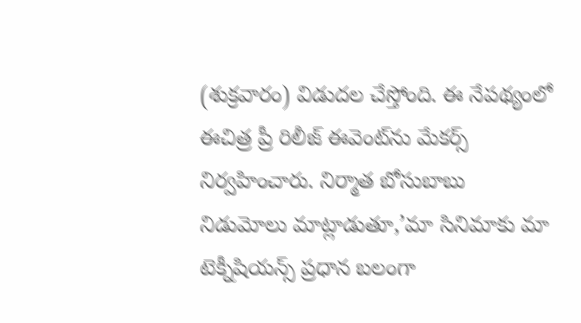(శుక్రవారం) విడుదల చేస్తోంది. ఈ నేపథ్యంలో ఈచిత్ర ప్రీ రిలీజ్‌ ఈవెంట్‌ను మేకర్స్‌ నిర్వహించారు. నిర్మాత బోసుబాబు నిడుమోలు మాట్లాడుతూ,’మా సినిమాకు మా టెక్నీషియన్స్‌ ప్రధాన బలంగా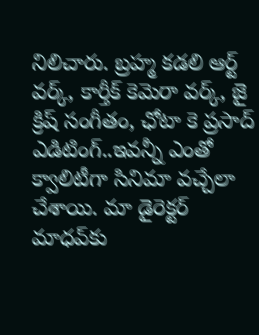నిలిచారు. బ్రహ్మ కడలి ఆర్ట్‌ వర్క్‌, కార్తీక్‌ కెమెరా వర్క్‌, జై క్రిష్‌ సంగీతం, ఛోటా కె ప్రసాద్‌ ఎడిటింగ్‌..ఇవన్నీ ఎంతో క్వాలిటీగా సినిమా వచ్చేలా చేశాయి. మా డైరెక్టర్‌ మాధవ్‌కు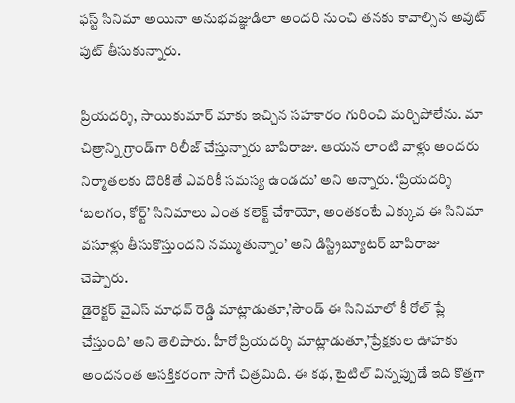ఫస్ట్‌ సినిమా అయినా అనుభవజ్ఞుడిలా అందరి నుంచి తనకు కావాల్సిన అవుట్‌ పుట్‌ తీసుకున్నారు.

ప్రియదర్శి, సాయికుమార్‌ మాకు ఇచ్చిన సహకారం గురించి మర్చిపోలేను. మా చిత్రాన్ని గ్రాండ్‌గా రిలీజ్‌ చేస్తున్నారు బాపిరాజు. ఆయన లాంటి వాళ్లు అందరు నిర్మాతలకు దొరికితే ఎవరికీ సమస్య ఉండదు’ అని అన్నారు. ‘ప్రియదర్శి ‘బలగం, కోర్ట్‌’ సినిమాలు ఎంత కలెక్ట్‌ చేశాయో, అంతకంటే ఎక్కువ ఈ సినిమా వసూళ్లు తీసుకొస్తుందని నమ్ముతున్నాం’ అని డిస్ట్రిబ్యూటర్‌ బాపిరాజు చెప్పారు.
డైరెక్టర్‌ వైఎస్‌ మాధవ్‌ రెడ్డి మాట్లాడుతూ,’సౌండ్‌ ఈ సినిమాలో కీ రోల్‌ ప్లే చేస్తుంది’ అని తెలిపారు. హీరో ప్రియదర్శి మాట్లాడుతూ,’ప్రేక్షకుల ఊహకు అందనంత ఆసక్తికరంగా సాగే చిత్రమిది. ఈ కథ, టైటిల్‌ విన్నప్పుడే ఇది కొత్తగా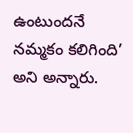ఉంటుందనే నమ్మకం కలిగింది’ అని అన్నారు.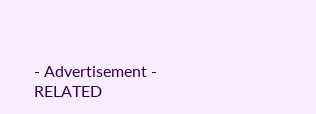- Advertisement -
RELATED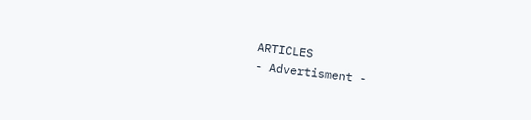ARTICLES
- Advertisment -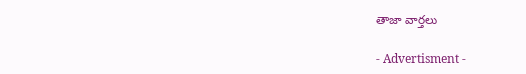తాజా వార్తలు

- Advertisment -